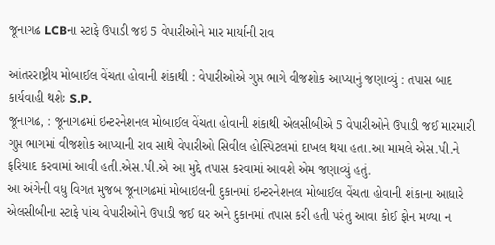જૂનાગઢ LCBના સ્ટાફે ઉપાડી જઇ 5 વેપારીઓને માર માર્યાની રાવ

આંતરરાષ્ટ્રીય મોબાઈલ વેંચતા હોવાની શંકાથી : વેપારીઓએ ગુપ્ત ભાગે વીજશોક આપ્યાનું જણાવ્યું : તપાસ બાદ કાર્યવાહી થશેઃ S.P.
જૂનાગઢ, : જૂનાગઢમાં ઇન્ટરનેશનલ મોબાઈલ વેંચતા હોવાની શંકાથી એલસીબીએ 5 વેપારીઓને ઉપાડી જઈ મારમારી ગુપ્ત ભાગમાં વીજશોક આપ્યાની રાવ સાથે વેપારીઓ સિવીલ હોસ્પિટલમાં દાખલ થયા હતા.આ મામલે એસ.પી.ને ફરિયાદ કરવામાં આવી હતી.એસ.પી.એ આ મુદ્દે તપાસ કરવામાં આવશે એમ જણાવ્યું હતું.
આ અંગેની વધુ વિગત મુજબ જૂનાગઢમાં મોબાઇલની દુકાનમાં ઇન્ટરનેશનલ મોબાઈલ વેંચતા હોવાની શંકાના આધારે એલસીબીના સ્ટાફે પાંચ વેપારીઓને ઉપાડી જઈ ઘર અને દુકાનમાં તપાસ કરી હતી પરંતુ આવા કોઈ ફોન મળ્યા ન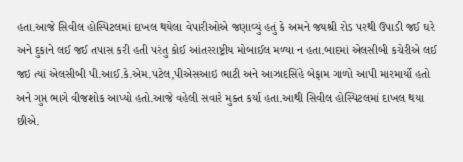હતા.આજે સિવીલ હોસ્પિટલમાં દાખલ થયેલા વેપારીઓએ જણાવ્યું હતું કે અમને જયશ્રી રોડ પરથી ઉપાડી જઈ ઘરે અને દુકાને લઈ જઈ તપાસ કરી હતી પરંતુ કોઈ આંતરરાષ્ટ્રીય મોબાઈલ મળ્યા ન હતા.બાદમાં એલસીબી કચેરીએ લઈ જઇ ત્યાં એલસીબી પી.આઈ.કે.એમ.પટેલ,પીએસઆઇ ભાટી અને આઝાદસિંહે બેફામ ગાળો આપી મારમાર્યો હતો અને ગુપ્ત ભાગે વીજશોક આપ્યો હતો.આજે વહેલી સવારે મુક્ત કર્યા હતા.આથી સિવીલ હોસ્પિટલમાં દાખલ થયા છીએ.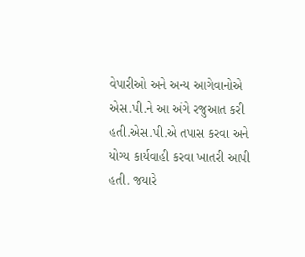વેપારીઓ અને અન્ય આગેવાનોએ એસ.પી.ને આ અંગે રજુઆત કરી હતી.એસ.પી.એ તપાસ કરવા અને યોગ્ય કાર્યવાહી કરવા ખાતરી આપી હતી. જયારે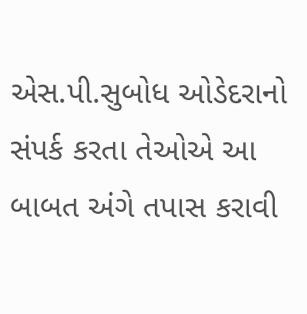એસ.પી.સુબોધ ઓડેદરાનો સંપર્ક કરતા તેઓએ આ બાબત અંગે તપાસ કરાવી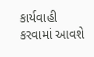કાર્યવાહી કરવામાં આવશે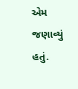એમ જણાવ્યું હતું.